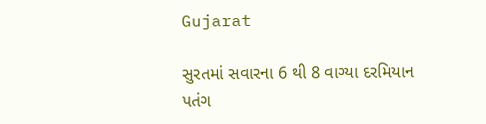Gujarat

સુરતમાં સવારના 6 થી 8 વાગ્યા દરમિયાન પતંગ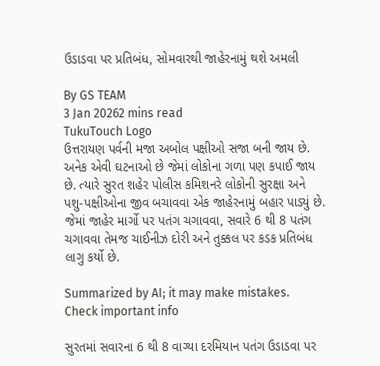ઉડાડવા પર પ્રતિબંધ, સોમવારથી જાહેરનામું થશે અમલી

By GS TEAM
3 Jan 20262 mins read
TukuTouch Logo
ઉત્તરાયણ પર્વની મજા અબોલ પક્ષીઓ સજા બની જાય છે. અનેક એવી ઘટનાઓ છે જેમાં લોકોના ગળા પણ કપાઈ જાય છે. ત્યારે સુરત શહેર પોલીસ કમિશનરે લોકોની સુરક્ષા અને પશુ-પક્ષીઓના જીવ બચાવવા એક જાહેરનામું બહાર પાડ્યું છે. જેમાં જાહેર માર્ગો પર પતંગ ચગાવવા, સવારે 6 થી 8 પતંગ ચગાવવા તેમજ ચાઈનીઝ દોરી અને તુક્કલ પર કડક પ્રતિબંધ લાગુ કર્યો છે.

Summarized by AI; it may make mistakes. Check important info

સુરતમાં સવારના 6 થી 8 વાગ્યા દરમિયાન પતંગ ઉડાડવા પર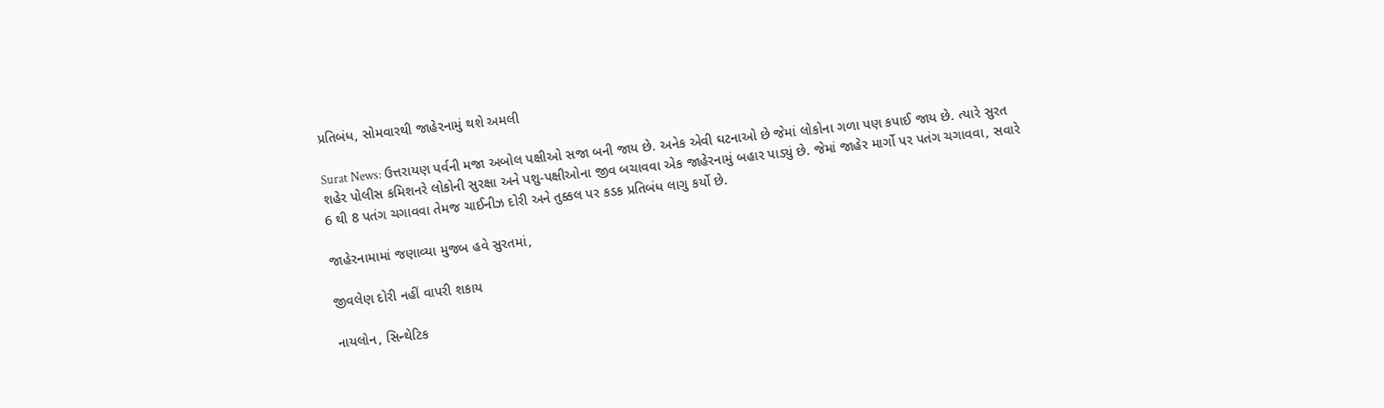પ્રતિબંધ, સોમવારથી જાહેરનામું થશે અમલી

Surat News: ઉત્તરાયણ પર્વની મજા અબોલ પક્ષીઓ સજા બની જાય છે. અનેક એવી ઘટનાઓ છે જેમાં લોકોના ગળા પણ કપાઈ જાય છે. ત્યારે સુરત શહેર પોલીસ કમિશનરે લોકોની સુરક્ષા અને પશુ-પક્ષીઓના જીવ બચાવવા એક જાહેરનામું બહાર પાડ્યું છે. જેમાં જાહેર માર્ગો પર પતંગ ચગાવવા, સવારે 6 થી 8 પતંગ ચગાવવા તેમજ ચાઈનીઝ દોરી અને તુક્કલ પર કડક પ્રતિબંધ લાગુ કર્યો છે.

જાહેરનામામાં જણાવ્યા મુજબ હવે સુરતમાં,

જીવલેણ દોરી નહીં વાપરી શકાય

નાયલોન, સિન્થેટિક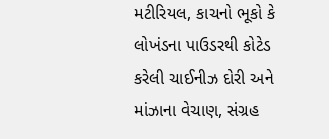મટીરિયલ, કાચનો ભૂકો કે લોખંડના પાઉડરથી કોટેડ કરેલી ચાઈનીઝ દોરી અને માંઝાના વેચાણ, સંગ્રહ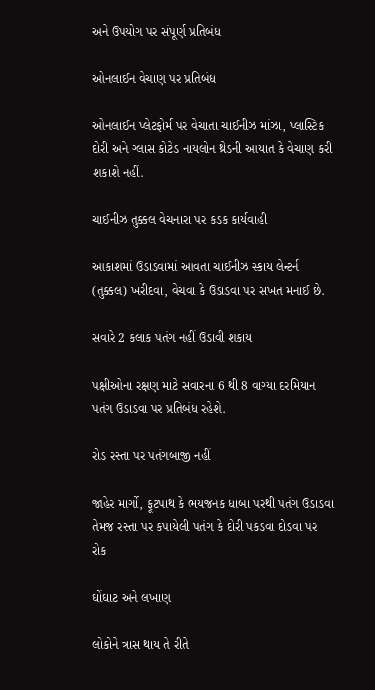અને ઉપયોગ પર સંપૂર્ણ પ્રતિબંધ

ઓનલાઈન વેચાણ પર પ્રતિબંધ

ઓનલાઈન પ્લેટફોર્મ પર વેચાતા ચાઈનીઝ માંઝા, પ્લાસ્ટિક દોરી અને ગ્લાસ કોટેડ નાયલોન થ્રેડની આયાત કે વેચાણ કરી શકાશે નહીં.

ચાઈનીઝ તુક્કલ વેચનારા પર કડક કાર્યવાહી

આકાશમાં ઉડાડવામાં આવતા ચાઈનીઝ સ્કાય લેન્ટર્ન (તુક્કલ) ખરીદવા, વેચવા કે ઉડાડવા પર સખત મનાઈ છે.

સવારે 2 કલાક પતંગ નહીં ઉડાવી શકાય

પક્ષીઓના રક્ષણ માટે સવારના 6 થી 8 વાગ્યા દરમિયાન પતંગ ઉડાડવા પર પ્રતિબંધ રહેશે.

રોડ રસ્તા પર પતંગબાજી નહીં

જાહેર માર્ગો, ફૂટપાથ કે ભયજનક ધાબા પરથી પતંગ ઉડાડવા તેમજ રસ્તા પર કપાયેલી પતંગ કે દોરી પકડવા દોડવા પર રોક

ઘોંઘાટ અને લખાણ

લોકોને ત્રાસ થાય તે રીતે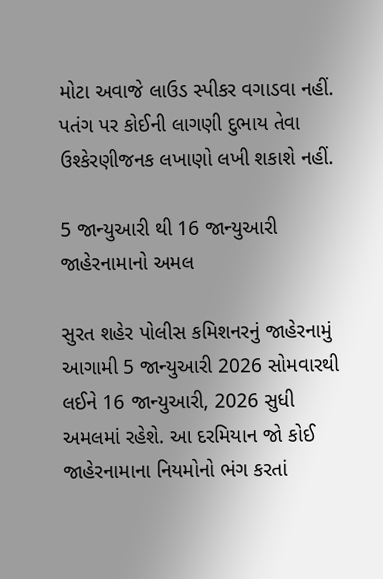મોટા અવાજે લાઉડ સ્પીકર વગાડવા નહીં. પતંગ પર કોઈની લાગણી દુભાય તેવા ઉશ્કેરણીજનક લખાણો લખી શકાશે નહીં.

5 જાન્યુઆરી થી 16 જાન્યુઆરી જાહેરનામાનો અમલ

સુરત શહેર પોલીસ કમિશનરનું જાહેરનામું આગામી 5 જાન્યુઆરી 2026 સોમવારથી લઈને 16 જાન્યુઆરી, 2026 સુધી અમલમાં રહેશે. આ દરમિયાન જો કોઈ જાહેરનામાના નિયમોનો ભંગ કરતાં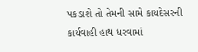પકડાશે તો તેમની સામે કાયદેસરની કાર્યવાહી હાથ ધરવામાં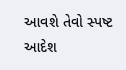આવશે તેવો સ્પષ્ટ આદેશ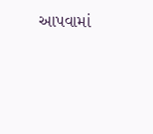આપવામાં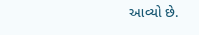આવ્યો છે.